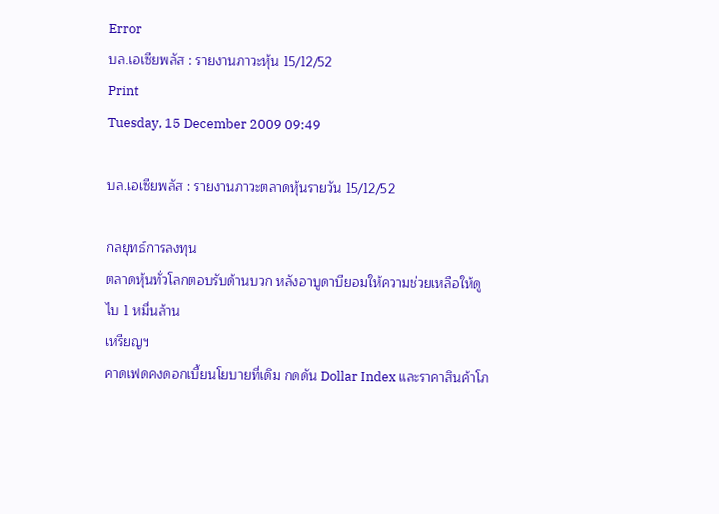Error
บล.เอเซียพลัส : รายงานภาวะหุ้น 15/12/52
Print
Tuesday, 15 December 2009 09:49

บล.เอเซียพลัส : รายงานภาวะตลาดหุ้นรายวัน 15/12/52

กลยุทธ์การลงทุน
ตลาดหุ้นทั่วโลกตอบรับด้านบวก หลังอาบูดาบียอมให้ความช่วยเหลือให้ดูไบ 1 หมื่นล้าน
เหรียญฯ
คาดเฟดคงดอกเบี้ยนโยบายที่เดิม กดดัน Dollar Index และราคาสินค้าโภ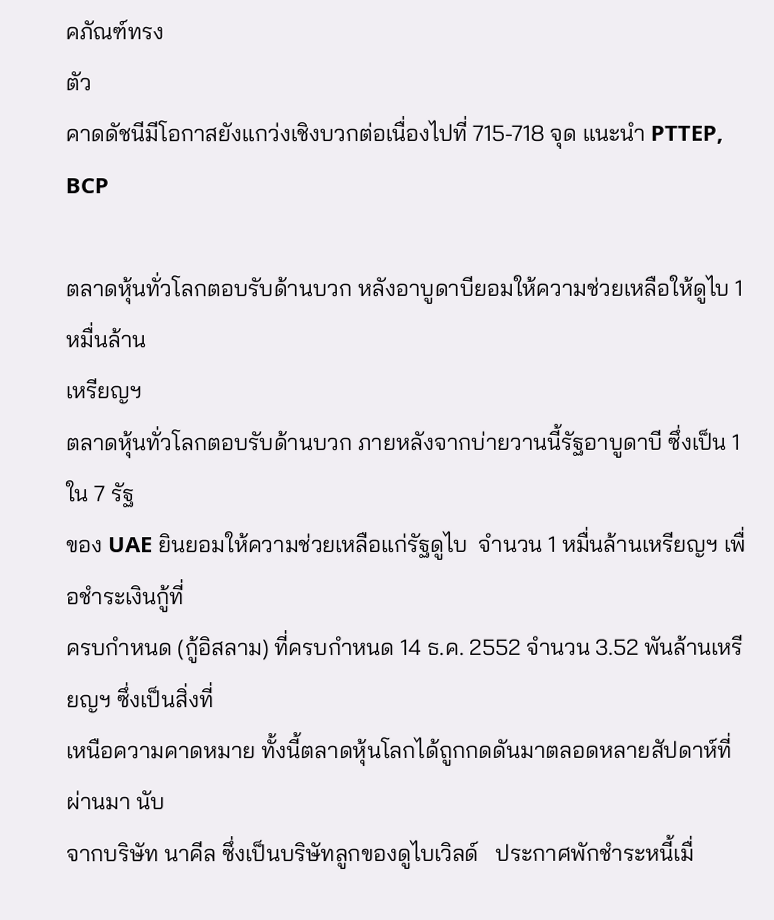คภัณฑ์ทรง
ตัว
คาดดัชนีมีโอกาสยังแกว่งเชิงบวกต่อเนื่องไปที่ 715-718 จุด แนะนำ PTTEP, BCP

ตลาดหุ้นทั่วโลกตอบรับด้านบวก หลังอาบูดาบียอมให้ความช่วยเหลือให้ดูไบ 1 หมื่นล้าน
เหรียญฯ
ตลาดหุ้นทั่วโลกตอบรับด้านบวก ภายหลังจากบ่ายวานนี้รัฐอาบูดาบี ซึ่งเป็น 1 ใน 7 รัฐ
ของ UAE ยินยอมให้ความช่วยเหลือแก่รัฐดูไบ  จำนวน 1 หมื่นล้านเหรียญฯ เพื่อชำระเงินกู้ที่
ครบกำหนด (กู้อิสลาม) ที่ครบกำหนด 14 ธ.ค. 2552 จำนวน 3.52 พันล้านเหรียญฯ ซึ่งเป็นสิ่งที่
เหนือความคาดหมาย ทั้งนี้ตลาดหุ้นโลกได้ถูกกดดันมาตลอดหลายสัปดาห์ที่ผ่านมา นับ
จากบริษัท นาคีล ซึ่งเป็นบริษัทลูกของดูไบเวิลด์   ประกาศพักชำระหนี้เมื่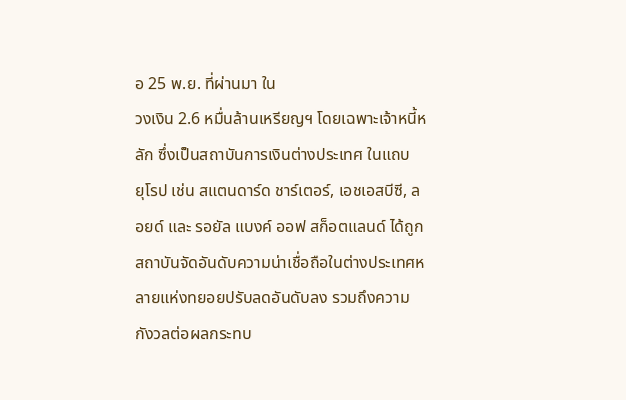อ 25 พ.ย. ที่ผ่านมา ใน
วงเงิน 2.6 หมื่นล้านเหรียญฯ โดยเฉพาะเจ้าหนี้หลัก ซึ่งเป็นสถาบันการเงินต่างประเทศ ในแถบ
ยุโรป เช่น สแตนดาร์ด ชาร์เตอร์, เอชเอสบีซี, ลอยด์ และ รอยัล แบงค์ ออฟ สก็อตแลนด์ ได้ถูก
สถาบันจัดอันดับความน่าเชื่อถือในต่างประเทศหลายแห่งทยอยปรับลดอันดับลง รวมถึงความ
กังวลต่อผลกระทบ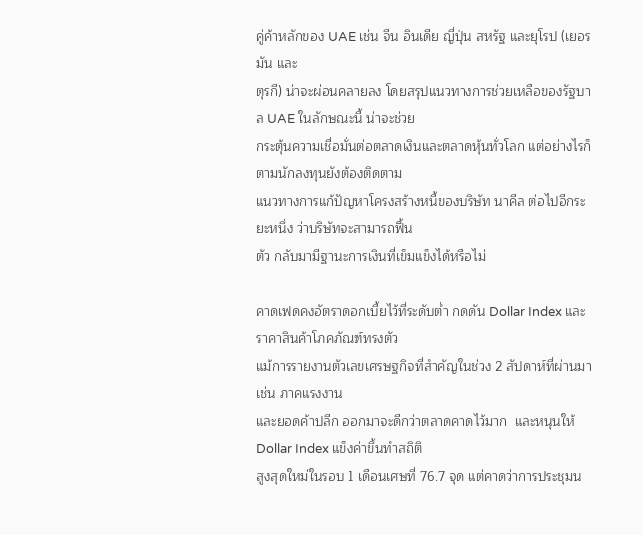คู่ค้าหลักของ UAE เช่น จีน อินเดีย ญี่ปุ่น สหรัฐ และยุโรป (เยอรมัน และ
ตุรกี) น่าจะผ่อนคลายลง โดยสรุปแนวทางการช่วยเหลือของรัฐบาล UAE ในลักษณะนี้ น่าจะช่วย
กระตุ้นความเชื่อมั่นต่อตลาดเงินและตลาดหุ้นทั่วโลก แต่อย่างไรก็ตามนักลงทุนยังต้องติดตาม
แนวทางการแก้ปัญหาโครงสร้างหนี้ของบริษัท นาคีล ต่อไปอีกระยะหนึ่ง ว่าบริษัทจะสามารถฟื้น
ตัว กลับมามีฐานะการเงินที่เข็มแข็งได้หรือไม่

คาดเฟดคงอัตราดอกเบี้ยไว้ที่ระดับต่ำ กดดัน Dollar Index และราคาสินค้าโภคภัณฑ์ทรงตัว
แม้การรายงานตัวเลขเศรษฐกิจที่สำคัญในช่วง 2 สัปดาห์ที่ผ่านมา เช่น ภาคแรงงาน
และยอดค้าปลีก ออกมาจะดีกว่าตลาดคาดไว้มาก  และหนุนให้ Dollar Index แข็งค่าขึ้นทำสถิติ
สูงสุดใหม่ในรอบ 1 เดือนเศษที่ 76.7 จุด แต่คาดว่าการประชุมน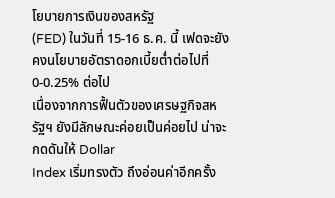โยบายการเงินของสหรัฐ
(FED) ในวันที่ 15-16 ธ.ค. นี้ เฟดจะยังคงนโยบายอัตราดอกเบี้ยต่ำต่อไปที่ 0-0.25% ต่อไป
เนื่องจากการฟื้นตัวของเศรษฐกิจสหรัฐฯ ยังมีลักษณะค่อยเป็นค่อยไป น่าจะกดดันให้ Dollar
Index เริ่มทรงตัว ถึงอ่อนค่าอีกครั้ง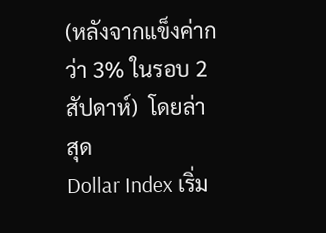(หลังจากแข็งค่ากว่า 3% ในรอบ 2 สัปดาห์)  โดยล่าสุด
Dollar Index เริ่ม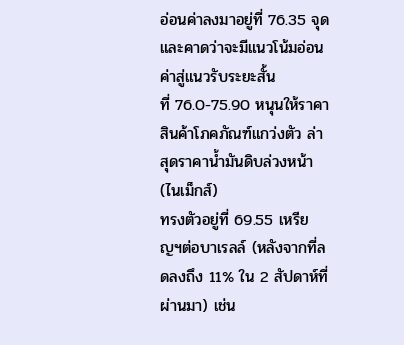อ่อนค่าลงมาอยู่ที่ 76.35 จุด และคาดว่าจะมีแนวโน้มอ่อนค่าสู่แนวรับระยะสั้น
ที่ 76.0-75.90 หนุนให้ราคาสินค้าโภคภัณฑ์แกว่งตัว ล่าสุดราคาน้ำมันดิบล่วงหน้า (ไนเม็กส์)
ทรงตัวอยู่ที่ 69.55 เหรียญฯต่อบาเรลล์ (หลังจากที่ลดลงถึง 11% ใน 2 สัปดาห์ที่ผ่านมา) เช่น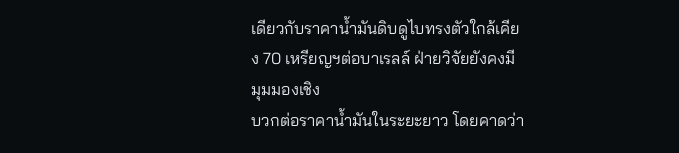เดียวกับราคาน้ำมันดิบดูไบทรงตัวใกล้เคียง 70 เหรียญฯต่อบาเรลล์ ฝ่ายวิจัยยังคงมีมุมมองเชิง
บวกต่อราคาน้ำมันในระยะยาว โดยคาดว่า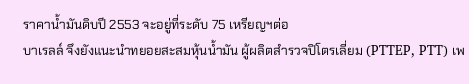ราคาน้ำมันดิบปี 2553 จะอยู่ที่ระดับ 75 เหรียญฯต่อ
บาเรลล์ จึงยังแนะนำทยอยสะสมหุ้นน้ำมัน ผู้ผลิตสำรวจปิโตรเลี่ยม (PTTEP, PTT) เพ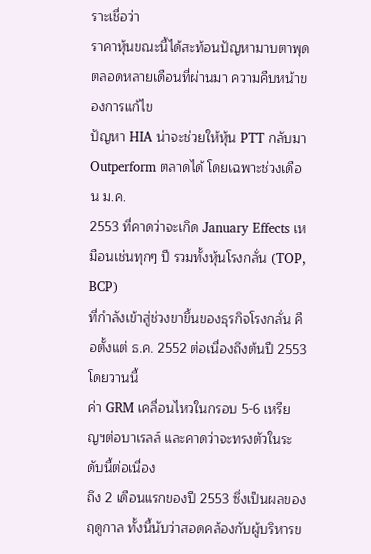ราะเชื่อว่า
ราคาหุ้นขณะนี้ได้สะท้อนปัญหามาบตาพุด ตลอดหลายเดือนที่ผ่านมา ความคืบหน้าของการแก้ไข
ปัญหา HIA น่าจะช่วยให้หุ้น PTT กลับมา Outperform ตลาดได้ โดยเฉพาะช่วงเดือน ม.ค.
2553 ที่คาดว่าจะเกิด January Effects เหมือนเช่นทุกๆ ปี รวมทั้งหุ้นโรงกลั่น (TOP, BCP)
ที่กำลังเข้าสู่ช่วงขาขึ้นของธุรกิจโรงกลั่น คือตั้งแต่ ธ.ค. 2552 ต่อเนื่องถึงต้นปี 2553 โดยวานนี้
ค่า GRM เคลื่อนไหวในกรอบ 5-6 เหรียญฯต่อบาเรลล์ และคาดว่าจะทรงตัวในระดับนี้ต่อเนื่อง
ถึง 2 เดือนแรกของปี 2553 ซึ่งเป็นผลของฤดูกาล ทั้งนี้นับว่าสอดคล้องกับผู้บริหารข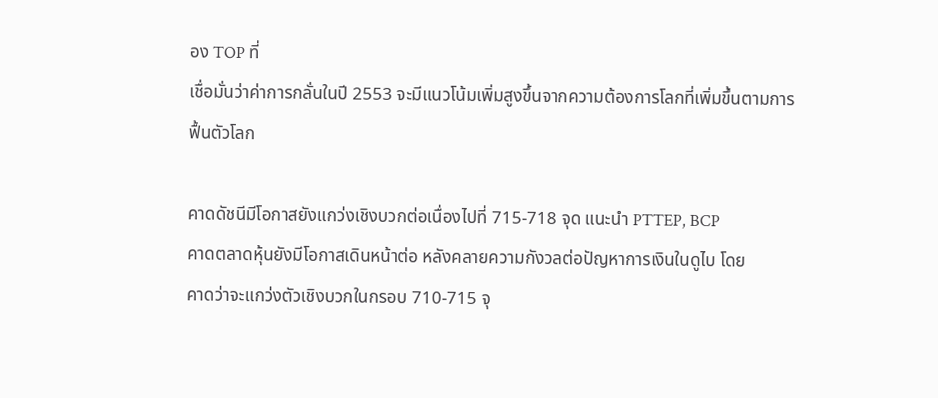อง TOP ที่
เชื่อมั่นว่าค่าการกลั่นในปี 2553 จะมีแนวโน้มเพิ่มสูงขึ้นจากความต้องการโลกที่เพิ่มขึ้นตามการ
ฟื้นตัวโลก

คาดดัชนีมีโอกาสยังแกว่งเชิงบวกต่อเนื่องไปที่ 715-718 จุด แนะนำ PTTEP, BCP
คาดตลาดหุ้นยังมีโอกาสเดินหน้าต่อ หลังคลายความกังวลต่อปัญหาการเงินในดูไบ โดย
คาดว่าจะแกว่งตัวเชิงบวกในกรอบ 710-715 จุ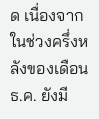ด เนื่องจากในช่วงครึ่งหลังของเดือน ธ.ค. ยังมี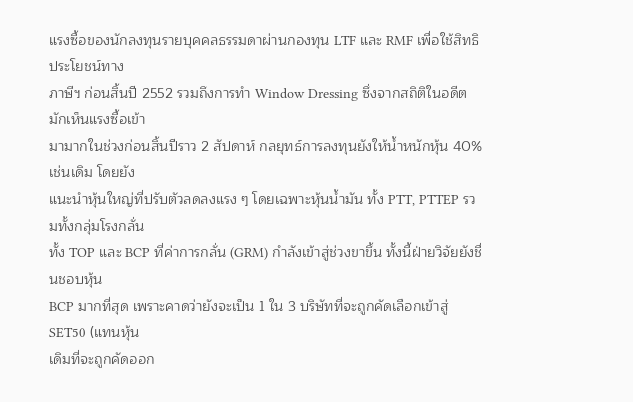แรงซื้อของนักลงทุนรายบุคคลธรรมดาผ่านกองทุน LTF และ RMF เพื่อใช้สิทธิประโยชน์ทาง
ภาษีฯ ก่อนสิ้นปี 2552 รวมถึงการทำ Window Dressing ซึ่งจากสถิติในอดีตมักเห็นแรงซื้อเข้า
มามากในช่วงก่อนสิ้นปีราว 2 สัปดาห์ กลยุทธ์การลงทุนยังให้น้ำหนักหุ้น 40% เช่นเดิม โดยยัง
แนะนำหุ้นใหญ่ที่ปรับตัวลดลงแรง ๆ โดยเฉพาะหุ้นน้ำมัน ทั้ง PTT, PTTEP รวมทั้งกลุ่มโรงกลั่น
ทั้ง TOP และ BCP ที่ค่าการกลั่น (GRM) กำลังเข้าสู่ช่วงขาขึ้น ทั้งนี้ฝ่ายวิจัยยังชื่นชอบหุ้น
BCP มากที่สุด เพราะคาดว่ายังจะเป็น 1 ใน 3 บริษัทที่จะถูกคัดเลือกเข้าสู่ SET50 (แทนหุ้น
เดิมที่จะถูกคัดออก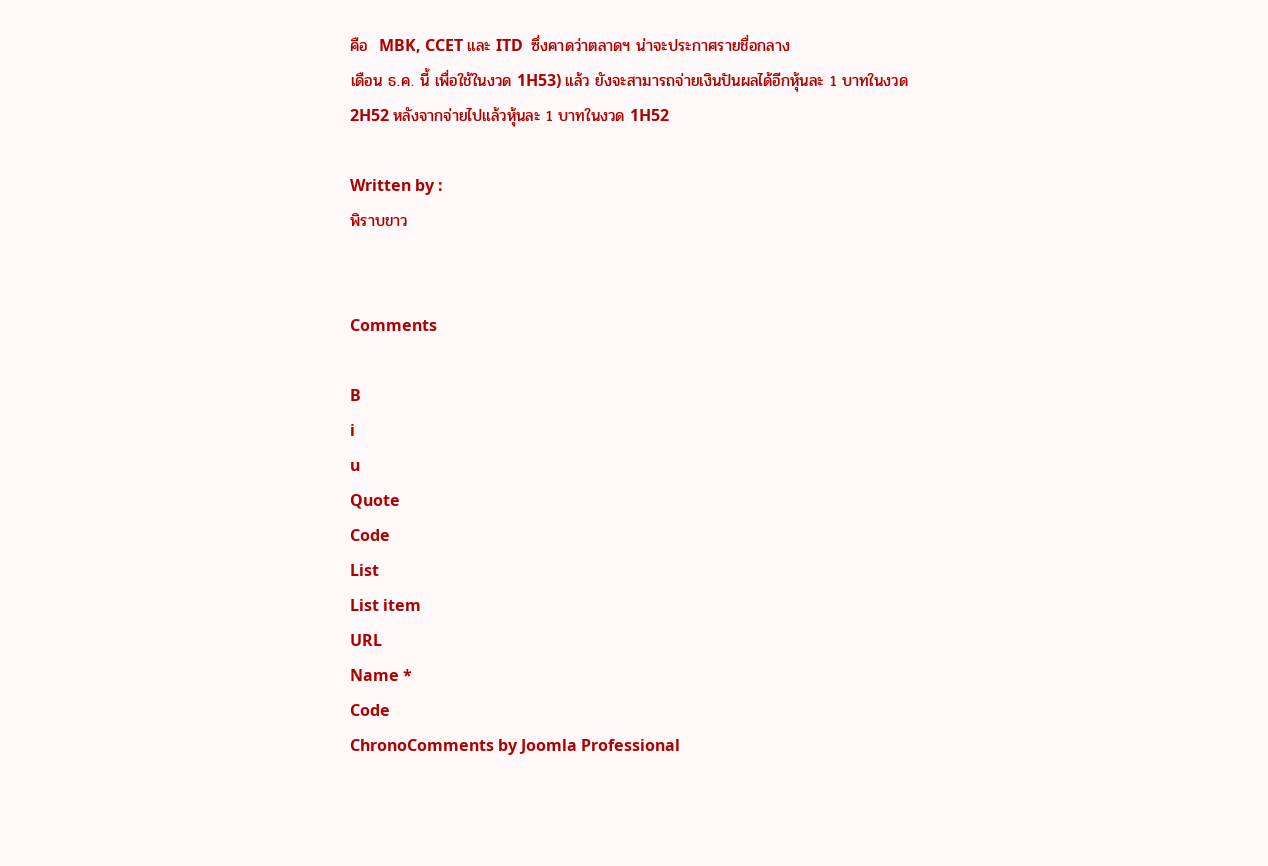คือ  MBK, CCET และ ITD  ซึ่งคาดว่าตลาดฯ น่าจะประกาศรายชื่อกลาง
เดือน ธ.ค. นี้ เพื่อใช้ในงวด 1H53) แล้ว ยังจะสามารถจ่ายเงินปันผลได้อีกหุ้นละ 1 บาทในงวด
2H52 หลังจากจ่ายไปแล้วหุ้นละ 1 บาทในงวด 1H52

Written by :
พิราบขาว


Comments

B
i
u
Quote
Code
List
List item
URL
Name *
Code
ChronoComments by Joomla Professional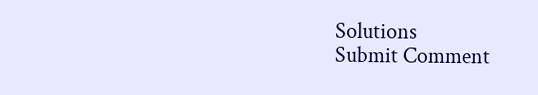Solutions
Submit Comment